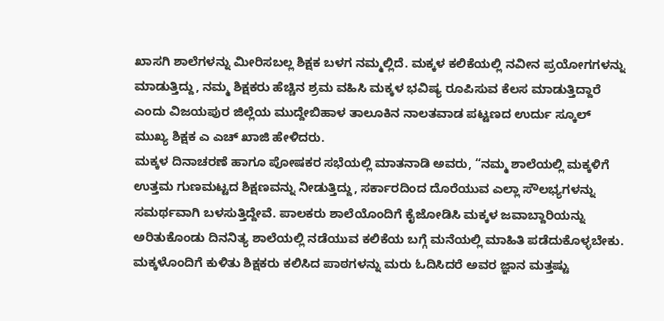ಖಾಸಗಿ ಶಾಲೆಗಳನ್ನು ಮೀರಿಸಬಲ್ಲ ಶಿಕ್ಷಕ ಬಳಗ ನಮ್ಮಲ್ಲಿದೆ. ಮಕ್ಕಳ ಕಲಿಕೆಯಲ್ಲಿ ನವೀನ ಪ್ರಯೋಗಗಳನ್ನು ಮಾಡುತ್ತಿದ್ದು, ನಮ್ಮ ಶಿಕ್ಷಕರು ಹೆಚ್ಚಿನ ಶ್ರಮ ವಹಿಸಿ ಮಕ್ಕಳ ಭವಿಷ್ಯ ರೂಪಿಸುವ ಕೆಲಸ ಮಾಡುತ್ತಿದ್ದಾರೆ ಎಂದು ವಿಜಯಪುರ ಜಿಲ್ಲೆಯ ಮುದ್ದೇಬಿಹಾಳ ತಾಲೂಕಿನ ನಾಲತವಾಡ ಪಟ್ಟಣದ ಉರ್ದು ಸ್ಕೂಲ್ ಮುಖ್ಯ ಶಿಕ್ಷಕ ಎ ಎಚ್ ಖಾಜಿ ಹೇಳಿದರು.
ಮಕ್ಕಳ ದಿನಾಚರಣೆ ಹಾಗೂ ಪೋಷಕರ ಸಭೆಯಲ್ಲಿ ಮಾತನಾಡಿ ಅವರು, “ನಮ್ಮ ಶಾಲೆಯಲ್ಲಿ ಮಕ್ಕಳಿಗೆ ಉತ್ತಮ ಗುಣಮಟ್ಟದ ಶಿಕ್ಷಣವನ್ನು ನೀಡುತ್ತಿದ್ದು, ಸರ್ಕಾರದಿಂದ ದೊರೆಯುವ ಎಲ್ಲಾ ಸೌಲಭ್ಯಗಳನ್ನು ಸಮರ್ಥವಾಗಿ ಬಳಸುತ್ತಿದ್ದೇವೆ. ಪಾಲಕರು ಶಾಲೆಯೊಂದಿಗೆ ಕೈಜೋಡಿಸಿ ಮಕ್ಕಳ ಜವಾಬ್ದಾರಿಯನ್ನು ಅರಿತುಕೊಂಡು ದಿನನಿತ್ಯ ಶಾಲೆಯಲ್ಲಿ ನಡೆಯುವ ಕಲಿಕೆಯ ಬಗ್ಗೆ ಮನೆಯಲ್ಲಿ ಮಾಹಿತಿ ಪಡೆದುಕೊಳ್ಳಬೇಕು. ಮಕ್ಕಳೊಂದಿಗೆ ಕುಳಿತು ಶಿಕ್ಷಕರು ಕಲಿಸಿದ ಪಾಠಗಳನ್ನು ಮರು ಓದಿಸಿದರೆ ಅವರ ಜ್ಞಾನ ಮತ್ತಷ್ಟು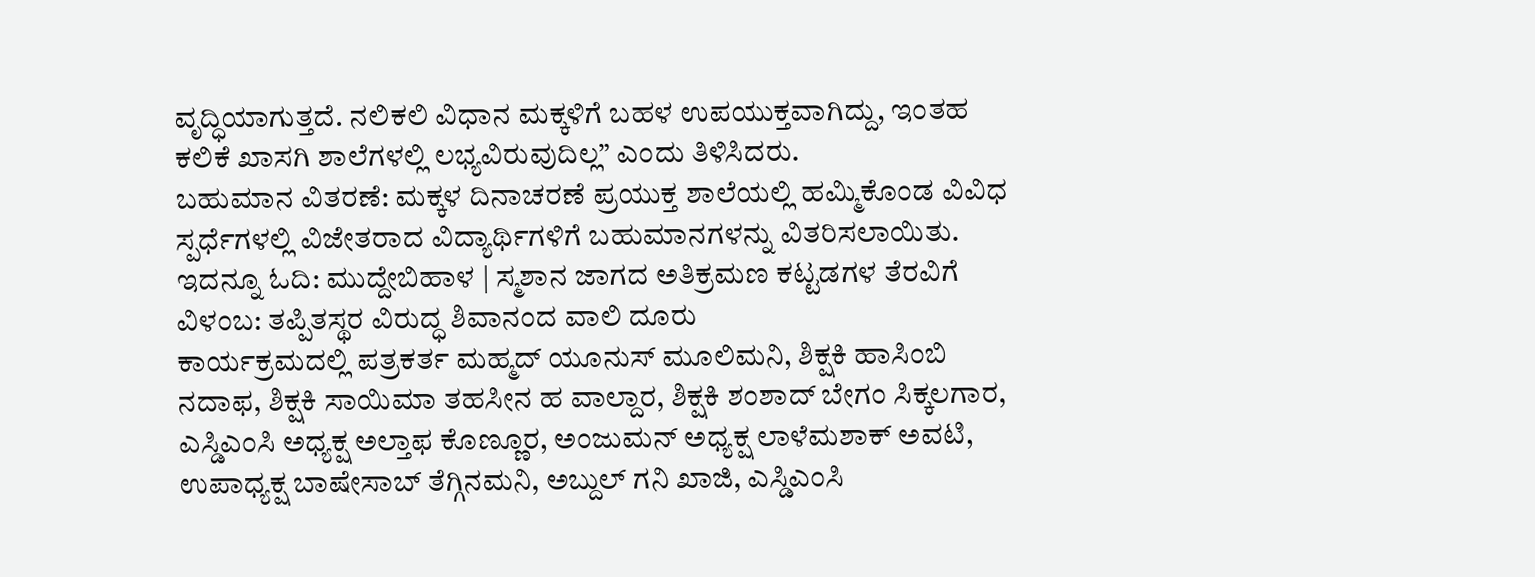ವೃದ್ಧಿಯಾಗುತ್ತದೆ. ನಲಿಕಲಿ ವಿಧಾನ ಮಕ್ಕಳಿಗೆ ಬಹಳ ಉಪಯುಕ್ತವಾಗಿದ್ದು, ಇಂತಹ ಕಲಿಕೆ ಖಾಸಗಿ ಶಾಲೆಗಳಲ್ಲಿ ಲಭ್ಯವಿರುವುದಿಲ್ಲ” ಎಂದು ತಿಳಿಸಿದರು.
ಬಹುಮಾನ ವಿತರಣೆ: ಮಕ್ಕಳ ದಿನಾಚರಣೆ ಪ್ರಯುಕ್ತ ಶಾಲೆಯಲ್ಲಿ ಹಮ್ಮಿಕೊಂಡ ವಿವಿಧ ಸ್ಪರ್ಧೆಗಳಲ್ಲಿ ವಿಜೇತರಾದ ವಿದ್ಯಾರ್ಥಿಗಳಿಗೆ ಬಹುಮಾನಗಳನ್ನು ವಿತರಿಸಲಾಯಿತು.
ಇದನ್ನೂ ಓದಿ: ಮುದ್ದೇಬಿಹಾಳ | ಸ್ಮಶಾನ ಜಾಗದ ಅತಿಕ್ರಮಣ ಕಟ್ಟಡಗಳ ತೆರವಿಗೆ ವಿಳಂಬ: ತಪ್ಪಿತಸ್ಥರ ವಿರುದ್ಧ ಶಿವಾನಂದ ವಾಲಿ ದೂರು
ಕಾರ್ಯಕ್ರಮದಲ್ಲಿ ಪತ್ರಕರ್ತ ಮಹ್ಮದ್ ಯೂನುಸ್ ಮೂಲಿಮನಿ, ಶಿಕ್ಷಕಿ ಹಾಸಿಂಬಿ ನದಾಫ, ಶಿಕ್ಷಕಿ ಸಾಯಿಮಾ ತಹಸೀನ ಹ ವಾಲ್ದಾರ, ಶಿಕ್ಷಕಿ ಶಂಶಾದ್ ಬೇಗಂ ಸಿಕ್ಕಲಗಾರ, ಎಸ್ಡಿಎಂಸಿ ಅಧ್ಯಕ್ಷ ಅಲ್ತಾಫ ಕೊಣ್ಣೂರ, ಅಂಜುಮನ್ ಅಧ್ಯಕ್ಷ ಲಾಳೆಮಶಾಕ್ ಅವಟಿ, ಉಪಾಧ್ಯಕ್ಷ ಬಾಷೇಸಾಬ್ ತೆಗ್ಗಿನಮನಿ, ಅಬ್ದುಲ್ ಗನಿ ಖಾಜಿ, ಎಸ್ಡಿಎಂಸಿ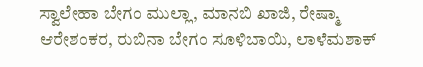ಸ್ವಾಲೇಹಾ ಬೇಗಂ ಮುಲ್ಲಾ, ಮಾನಬಿ ಖಾಜಿ, ರೇಷ್ಮಾ ಆರೇಶಂಕರ, ರುಬಿನಾ ಬೇಗಂ ಸೂಳಿಬಾಯಿ, ಲಾಳೆಮಶಾಕ್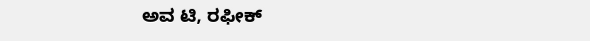ಅವ ಟಿ, ರಫೀಕ್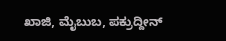ಖಾಜಿ, ಮೈಬುಬ, ಪಕ್ರುದ್ದೀನ್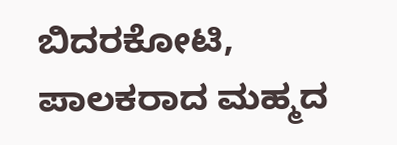ಬಿದರಕೋಟಿ, ಪಾಲಕರಾದ ಮಹ್ಮದ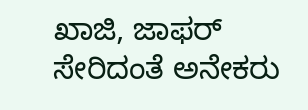ಖಾಜಿ, ಜಾಫರ್ ಸೇರಿದಂತೆ ಅನೇಕರು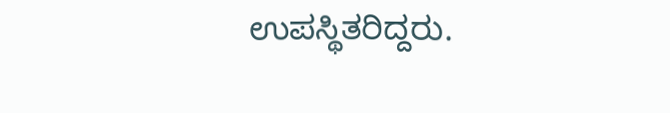ಉಪಸ್ಥಿತರಿದ್ದರು.